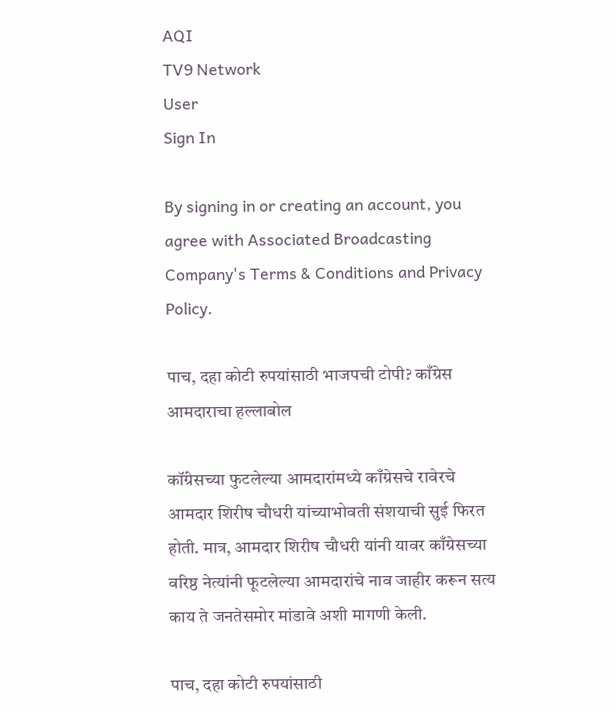AQI
TV9 Network
User
Sign In

By signing in or creating an account, you agree with Associated Broadcasting Company's Terms & Conditions and Privacy Policy.

पाच, दहा कोटी रुपयांसाठी भाजपची टोपी? काँग्रेस आमदाराचा हल्लाबोल

कॉंग्रेसच्या फुटलेल्या आमदारांमध्ये काँग्रेसचे रावेरचे आमदार शिरीष चौधरी यांच्याभोवती संशयाची सुई फिरत होती. मात्र, आमदार शिरीष चौधरी यांनी यावर काँग्रेसच्या वरिष्ठ नेत्यांनी फूटलेल्या आमदारांचे नाव जाहीर करून सत्य काय ते जनतेसमोर मांडावे अशी मागणी केली.

पाच, दहा कोटी रुपयांसाठी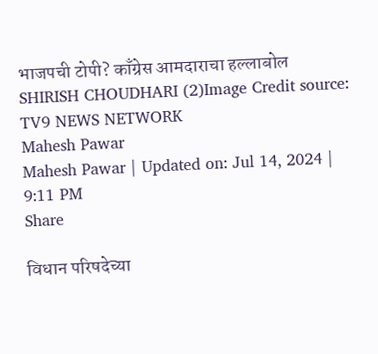भाजपची टोपी? काँग्रेस आमदाराचा हल्लाबोल
SHIRISH CHOUDHARI (2)Image Credit source: TV9 NEWS NETWORK
Mahesh Pawar
Mahesh Pawar | Updated on: Jul 14, 2024 | 9:11 PM
Share

विधान परिषदेच्या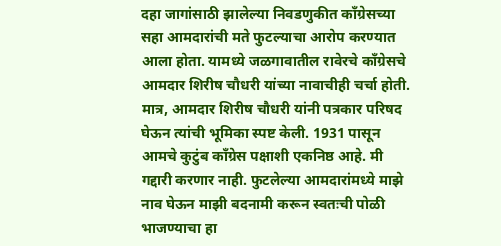दहा जागांसाठी झालेल्या निवडणुकीत कॉंग्रेसच्या सहा आमदारांची मते फुटल्याचा आरोप करण्यात आला होता. यामध्ये जळगावातील रावेरचे काँग्रेसचे आमदार शिरीष चौधरी यांच्या नावाचीही चर्चा होती. मात्र, आमदार शिरीष चौधरी यांनी पत्रकार परिषद घेऊन त्यांची भूमिका स्पष्ट केली. 1931 पासून आमचे कुटुंब काँग्रेस पक्षाशी एकनिष्ठ आहे. मी गद्दारी करणार नाही. फुटलेल्या आमदारांमध्ये माझे नाव घेऊन माझी बदनामी करून स्वतःची पोळी भाजण्याचा हा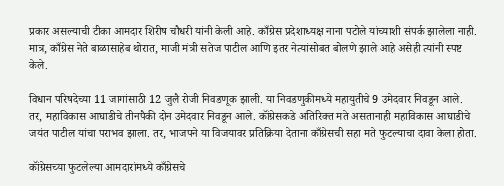प्रकार असल्याची टीका आमदार शिरीष चौधरी यांनी केली आहे. काँग्रेस प्रदेशाध्यक्ष नाना पटोले यांच्याशी संपर्क झालेला नाही. मात्र, काँग्रेस नेते बाळासाहेब थोरात, माजी मंत्री सतेज पाटील आणि इतर नेत्यांसोबत बोलणे झाले आहे असेही त्यांनी स्पष्ट केले.

विधान परिषदेच्या 11 जागांसाठी 12 जुलै रोजी निवडणूक झाली. या निवडणुकीमध्ये महायुतीचे 9 उमेदवार निवडून आले. तर, महाविकास आघाडीचे तीनपैकी दोन उमेदवार निवडून आले. कॉंग्रेसकडे अतिरिक्त मते असतानाही महाविकास आघाडीचे जयंत पाटील यांचा पराभव झाला. तर, भाजपने या विजयावर प्रतिक्रिया देताना काँग्रेसची सहा मते फुटल्याचा दावा केला होता.

कॉंग्रेसच्या फुटलेल्या आमदारांमध्ये काँग्रेसचे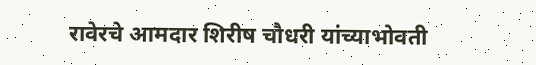रावेरचे आमदार शिरीष चौधरी यांच्याभोवती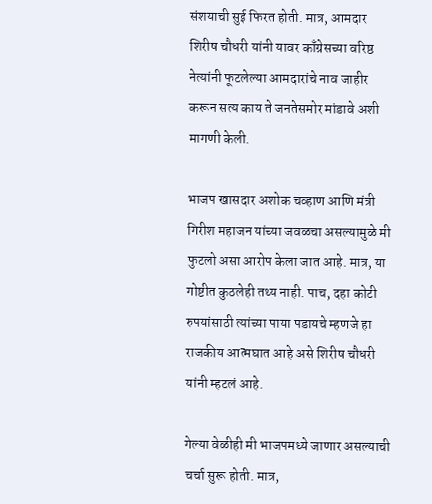संशयाची सुई फिरत होती. मात्र, आमदार शिरीष चौधरी यांनी यावर काँग्रेसच्या वरिष्ठ नेत्यांनी फूटलेल्या आमदारांचे नाव जाहीर करून सत्य काय ते जनतेसमोर मांडावे अशी मागणी केली.

भाजप खासदार अशोक चव्हाण आणि मंत्री गिरीश महाजन यांच्या जवळचा असल्यामुळे मी फुटलो असा आरोप केला जात आहे. मात्र, या गोष्टीत कुठलेही तथ्य नाही. पाच, दहा कोटी रुपयांसाठी त्यांच्या पाया पडायचे म्हणजे हा राजकीय आत्मघात आहे असे शिरीष चौधरी यांनी म्हटलं आहे.

गेल्या वेळीही मी भाजपमध्ये जाणार असल्याची चर्चा सुरू होती. मात्र,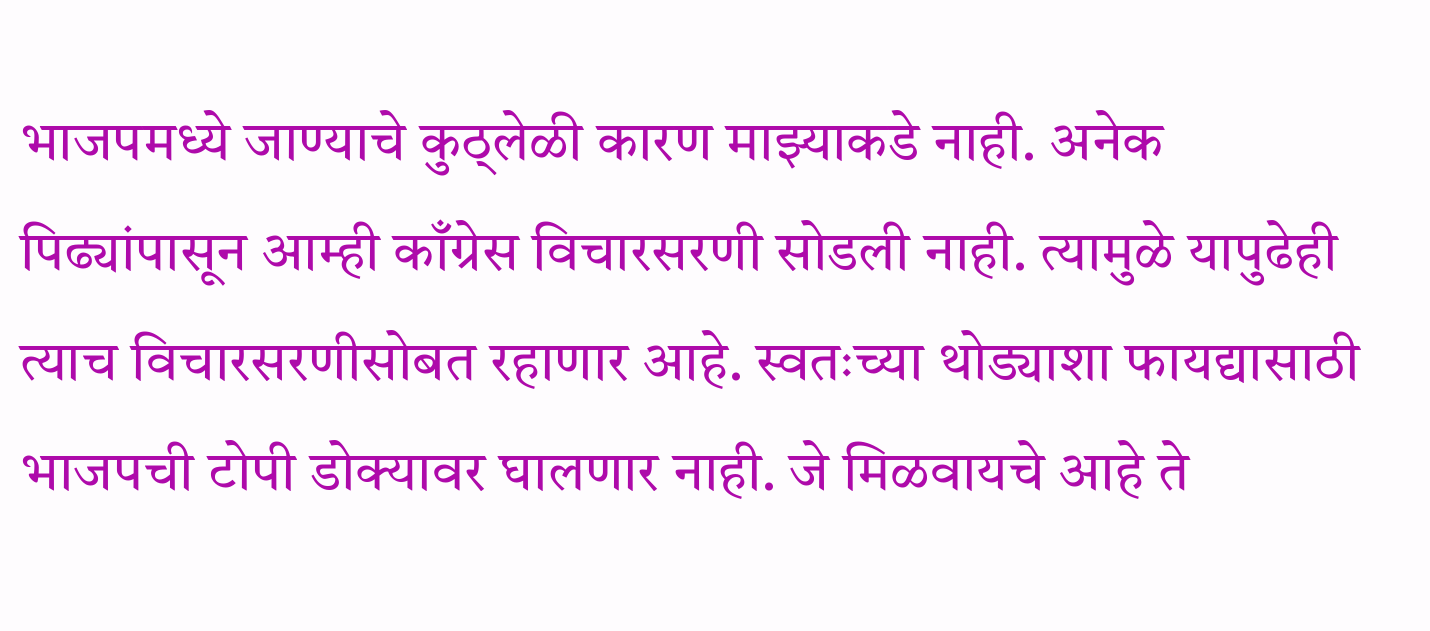भाजपमध्ये जाण्याचे कुठ्लेळी कारण माझ्याकडे नाही. अनेक पिढ्यांपासून आम्ही काँग्रेस विचारसरणी सोडली नाही. त्यामुळे यापुढेही त्याच विचारसरणीसोबत रहाणार आहे. स्वतःच्या थोड्याशा फायद्यासाठी भाजपची टोपी डोक्यावर घालणार नाही. जे मिळवायचे आहे ते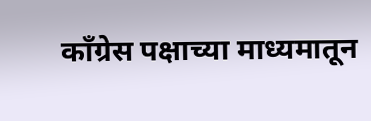काँग्रेस पक्षाच्या माध्यमातून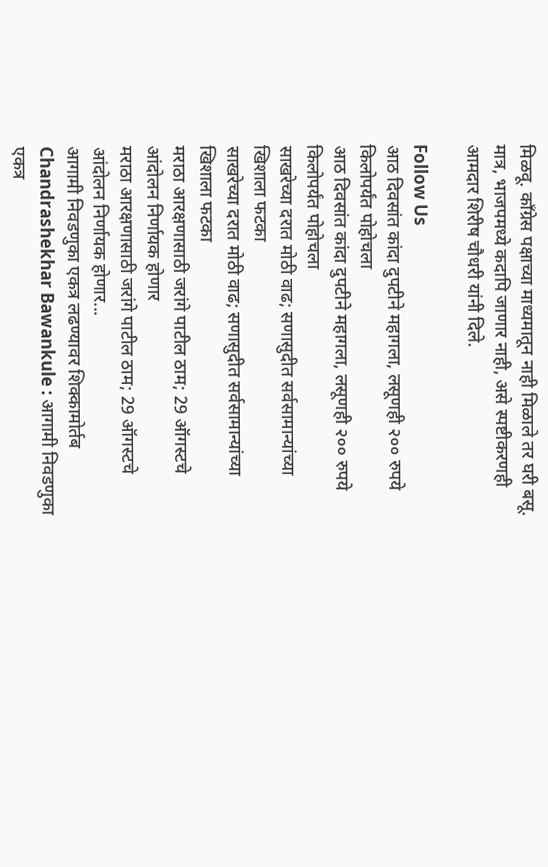मिळवू. काँग्रेस पक्षाच्या माध्यमातून नाही मिळाले तर घरी बसू. मात्र, भाजपमध्ये कदापि जाणार नाही, असे स्पष्टीकरणही आमदार शिरीष चौधरी यांनी दिले.

Follow Us
आठ दिवसांत कांदा दुपटीने महागला, लसूणही २०० रुपये किलोपर्यंत पोहोचला
आठ दिवसांत कांदा दुपटीने महागला, लसूणही २०० रुपये किलोपर्यंत पोहोचला
साखरेच्या दरात मोठी वाढ; सणासुदीत सर्वसामान्यांच्या खिशाला फटका
साखरेच्या दरात मोठी वाढ; सणासुदीत सर्वसामान्यांच्या खिशाला फटका
मराठा आरक्षणासाठी जरांगे पाटील ठाम; 29 ऑगस्टचे आंदोलन निर्णायक होणार
मराठा आरक्षणासाठी जरांगे पाटील ठाम; 29 ऑगस्टचे आंदोलन निर्णायक होणार...
आगामी निवडणुका एकत्र लढण्यावर शिक्कामोर्तब
Chandrashekhar Bawankule : आगामी निवडणुका एकत्र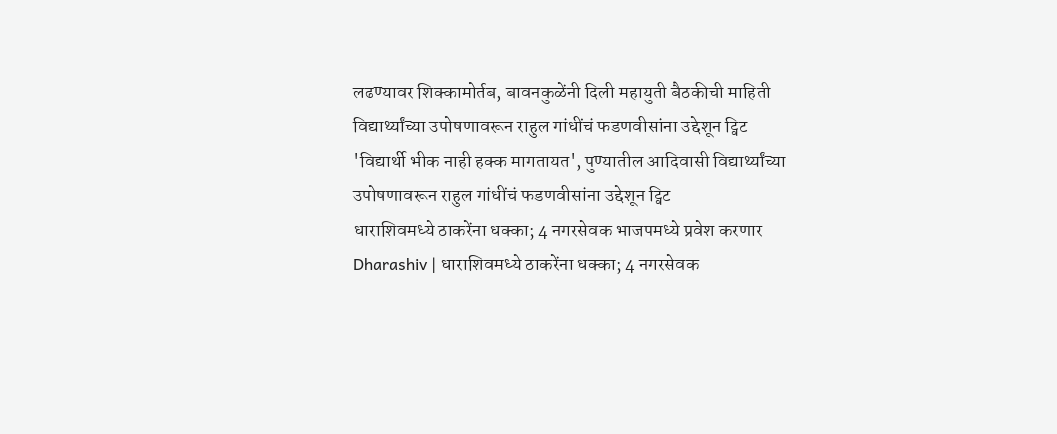लढण्यावर शिक्कामोर्तब, बावनकुळेंनी दिली महायुती बैठकीची माहिती
विद्यार्थ्यांच्या उपोषणावरून राहुल गांधींचं फडणवीसांना उद्देशून ट्विट
'विद्यार्थी भीक नाही हक्क मागतायत', पुण्यातील आदिवासी विद्यार्थ्यांच्या उपोषणावरून राहुल गांधींचं फडणवीसांना उद्देशून ट्विट
धाराशिवमध्ये ठाकरेंना धक्का; 4 नगरसेवक भाजपमध्ये प्रवेश करणार
Dharashiv | धाराशिवमध्ये ठाकरेंना धक्का; 4 नगरसेवक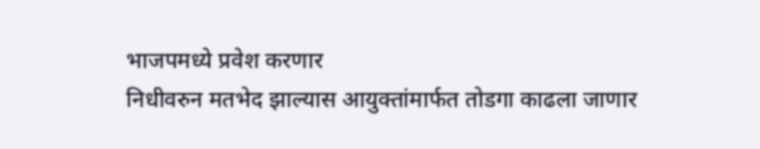भाजपमध्ये प्रवेश करणार
निधीवरुन मतभेद झाल्यास आयुक्तांमार्फत तोडगा काढला जाणार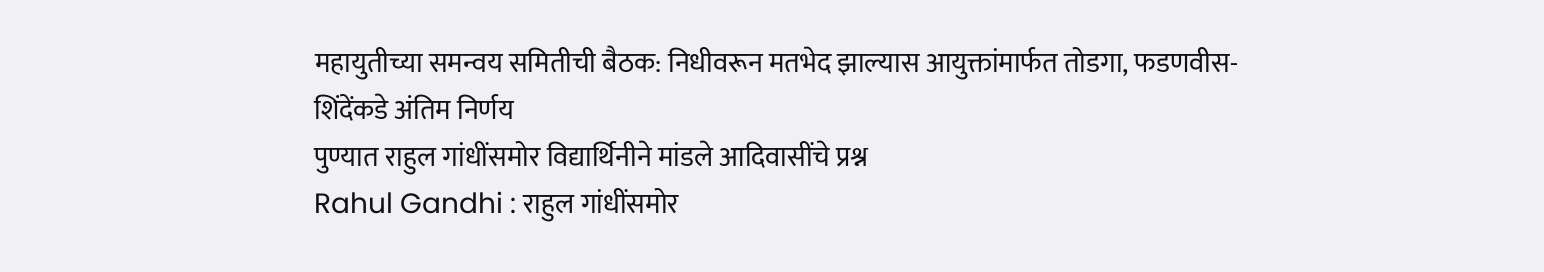महायुतीच्या समन्वय समितीची बैठक: निधीवरून मतभेद झाल्यास आयुक्तांमार्फत तोडगा, फडणवीस-शिंदेंकडे अंतिम निर्णय
पुण्यात राहुल गांधींसमोर विद्यार्थिनीने मांडले आदिवासींचे प्रश्न
Rahul Gandhi : राहुल गांधींसमोर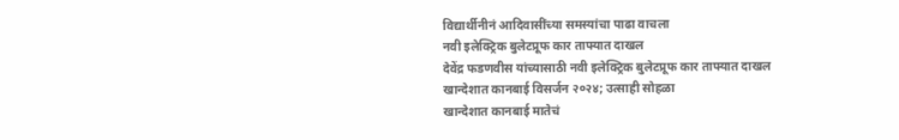विद्यार्थीनीनं आदिवासींच्या समस्यांचा पाढा वाचला
नवी इलेक्ट्रिक बुलेटप्रूफ कार ताफ्यात दाखल
देवेंद्र फडणवीस यांच्यासाठी नवी इलेक्ट्रिक बुलेटप्रूफ कार ताफ्यात दाखल
खान्देशात कानबाई विसर्जन २०२४; उत्साही सोहळा
खान्देशात कानबाई मातेचं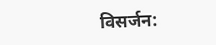विसर्जन: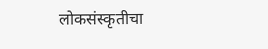लोकसंस्कृतीचा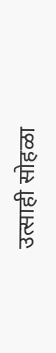उत्साही सोहळा